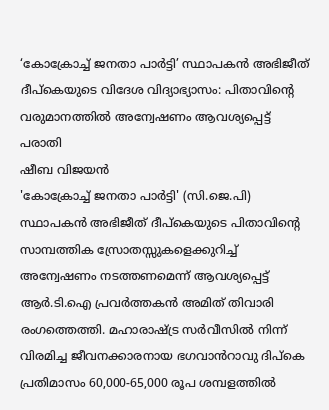‘കോക്രോച്ച് ജനതാ പാർട്ടി’ സ്ഥാപകൻ അഭിജീത് ദീപ്കെയുടെ വിദേശ വിദ്യാഭ്യാസം: പിതാവിന്റെ വരുമാനത്തിൽ അന്വേഷണം ആവശ്യപ്പെട്ട് പരാതി
ഷീബ വിജയൻ
'കോക്രോച്ച് ജനതാ പാർട്ടി' (സി.ജെ.പി) സ്ഥാപകൻ അഭിജീത് ദീപ്കെയുടെ പിതാവിന്റെ സാമ്പത്തിക സ്രോതസ്സുകളെക്കുറിച്ച് അന്വേഷണം നടത്തണമെന്ന് ആവശ്യപ്പെട്ട് ആർ.ടി.ഐ പ്രവർത്തകൻ അമിത് തിവാരി രംഗത്തെത്തി. മഹാരാഷ്ട്ര സർവീസിൽ നിന്ന് വിരമിച്ച ജീവനക്കാരനായ ഭഗവാൻറാവു ദിപ്കെ പ്രതിമാസം 60,000-65,000 രൂപ ശമ്പളത്തിൽ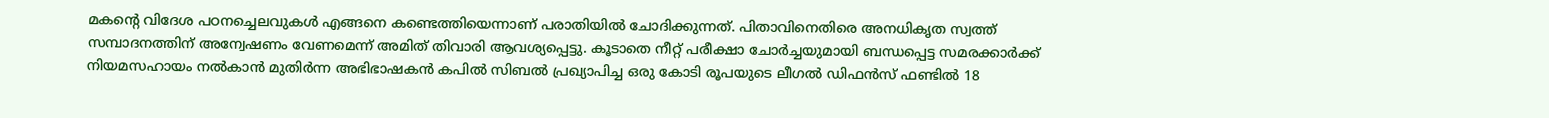മകന്റെ വിദേശ പഠനച്ചെലവുകൾ എങ്ങനെ കണ്ടെത്തിയെന്നാണ് പരാതിയിൽ ചോദിക്കുന്നത്. പിതാവിനെതിരെ അനധികൃത സ്വത്ത് സമ്പാദനത്തിന് അന്വേഷണം വേണമെന്ന് അമിത് തിവാരി ആവശ്യപ്പെട്ടു. കൂടാതെ നീറ്റ് പരീക്ഷാ ചോർച്ചയുമായി ബന്ധപ്പെട്ട സമരക്കാർക്ക് നിയമസഹായം നൽകാൻ മുതിർന്ന അഭിഭാഷകൻ കപിൽ സിബൽ പ്രഖ്യാപിച്ച ഒരു കോടി രൂപയുടെ ലീഗൽ ഡിഫൻസ് ഫണ്ടിൽ 18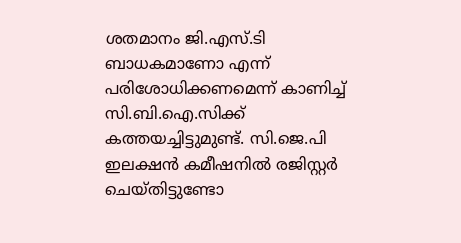ശതമാനം ജി.എസ്.ടി ബാധകമാണോ എന്ന് പരിശോധിക്കണമെന്ന് കാണിച്ച് സി.ബി.ഐ.സിക്ക് കത്തയച്ചിട്ടുമുണ്ട്. സി.ജെ.പി ഇലക്ഷൻ കമീഷനിൽ രജിസ്റ്റർ ചെയ്തിട്ടുണ്ടോ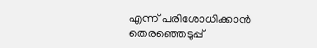എന്ന് പരിശോധിക്കാൻ തെരഞ്ഞെടുപ്പ്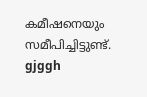കമീഷനെയും സമീപിച്ചിട്ടുണ്ട്.
gjggh